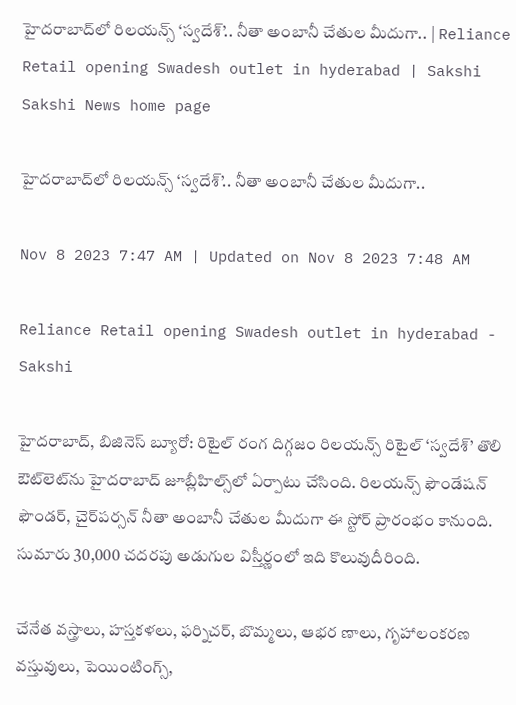హైదరాబాద్‌లో రిలయన్స్‌ ‘స్వదేశ్‌’.. నీతా అంబానీ చేతుల మీదుగా.. | Reliance Retail opening Swadesh outlet in hyderabad | Sakshi
Sakshi News home page

హైదరాబాద్‌లో రిలయన్స్‌ ‘స్వదేశ్‌’.. నీతా అంబానీ చేతుల మీదుగా..

Nov 8 2023 7:47 AM | Updated on Nov 8 2023 7:48 AM

Reliance Retail opening Swadesh outlet in hyderabad - Sakshi

హైదరాబాద్, బిజినెస్‌ బ్యూరో: రిటైల్‌ రంగ దిగ్గజం రిలయన్స్‌ రిటైల్‌ ‘స్వదేశ్‌’ తొలి ఔట్‌లెట్‌ను హైదరాబాద్‌ జూబ్లీహిల్స్‌లో ఏర్పాటు చేసింది. రిలయన్స్‌ ఫౌండేషన్‌ ఫౌండర్, చైర్‌పర్సన్‌ నీతా అంబానీ చేతుల మీదుగా ఈ స్టోర్‌ ప్రారంభం కానుంది. సుమారు 30,000 చదరపు అడుగుల విస్తీర్ణంలో ఇది కొలువుదీరింది.

చేనేత వస్త్రాలు, హస్తకళలు, ఫర్నిచర్, బొమ్మలు, ఆభర ణాలు, గృహాలంకరణ వస్తువులు, పెయింటింగ్స్,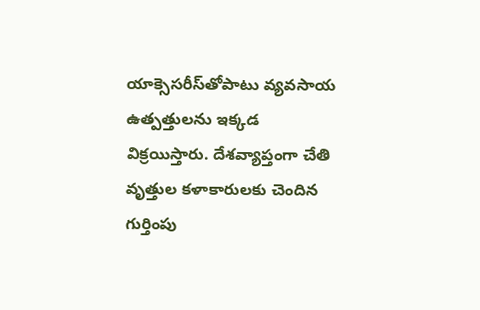యాక్సెసరీస్‌తోపాటు వ్యవసాయ ఉత్పత్తులను ఇక్కడ విక్రయిస్తారు. దేశవ్యాప్తంగా చేతి వృత్తుల కళాకారులకు చెందిన గుర్తింపు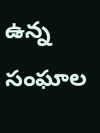ఉన్న సంఘాల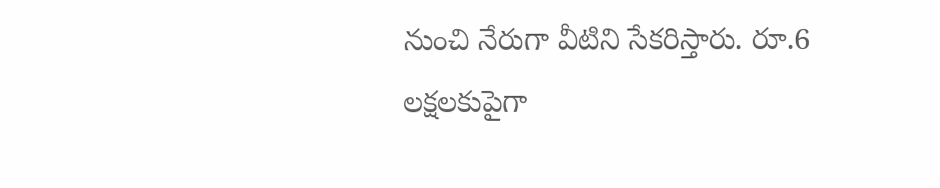నుంచి నేరుగా వీటిని సేకరిస్తారు. రూ.6 లక్షలకుపైగా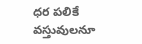ధర పలికే వస్తువులనూ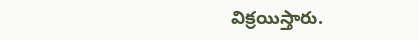విక్రయిస్తారు.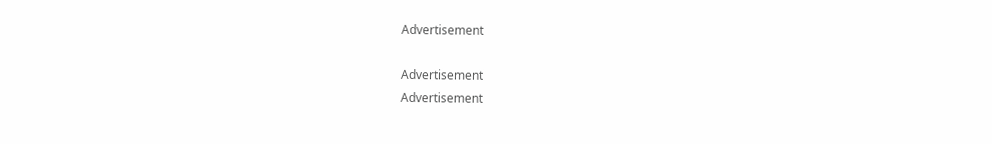Advertisement

Advertisement
Advertisement